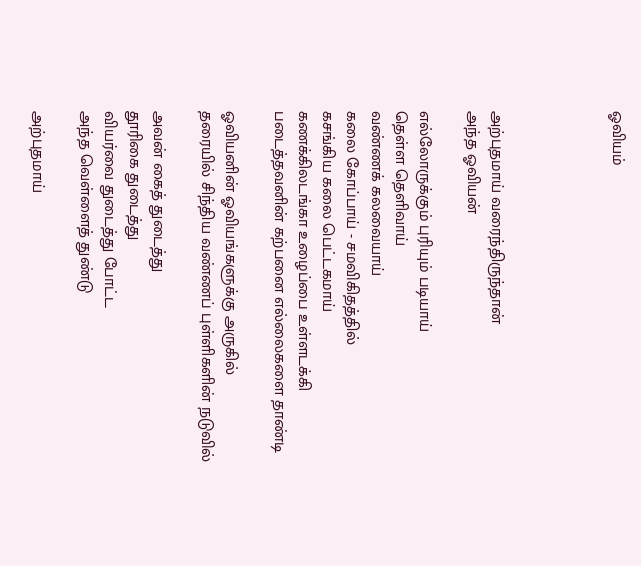ஓவியம்




அற்புதமாய் வரைந்திருந்தான்
அந்த ஓவியன்

எல்லோருக்கும் புரியும் படியாய்
தெள்ள தெளிவாய்
வண்ணக் கலவையாய்
கலை கோப்பாய் - சமவிகிதத்தில்
கசங்கிய கலை பெட்டகமாய்
கணக்கிலடங்கா உழைப்பை உள்ளடக்கி
படைத்தவனின் கற்பனை எல்லைகளை தாண்டி

ஓவியனின் ஓவியங்களுக்கு அருகில்
தரையில் சிந்திய வண்ணப் புள்ளிகளின் நடுவில்

அவன் கைத் துடைத்து
தூரிகை துடைத்து
வியர்வை துடைத்து போட்ட
அந்த வெள்ளைத் துண்டு

அற்புதமாய்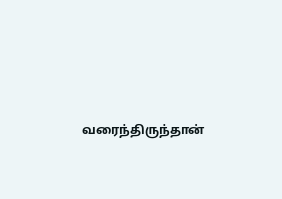வரைந்திருந்தான்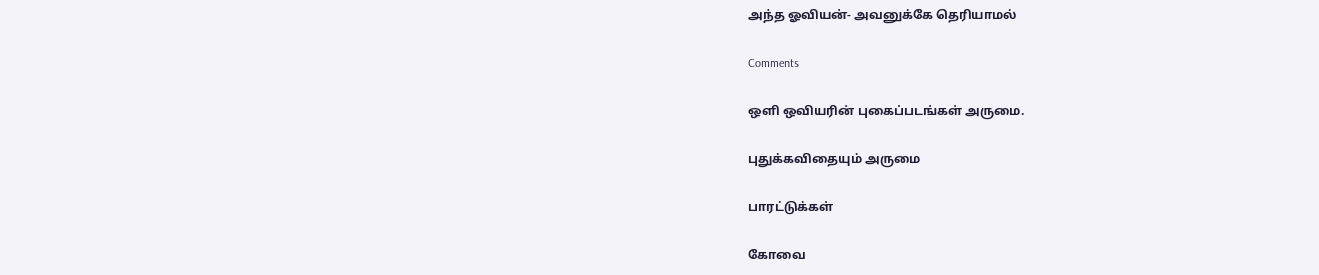அந்த ஓவியன்- அவனுக்கே தெரியாமல்

Comments

ஒளி ஒவியரின் புகைப்படங்கள் அருமை.

புதுக்கவிதையும் அருமை

பாரட்டுக்கள்

கோவை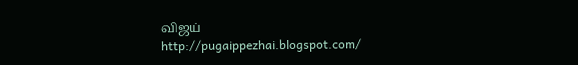விஜய்
http://pugaippezhai.blogspot.com/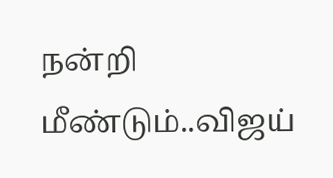நன்றி மீண்டும்..விஜய்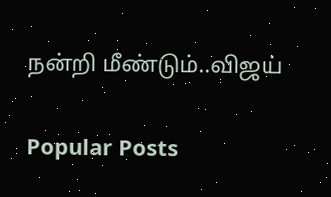நன்றி மீண்டும்..விஜய்

Popular Posts